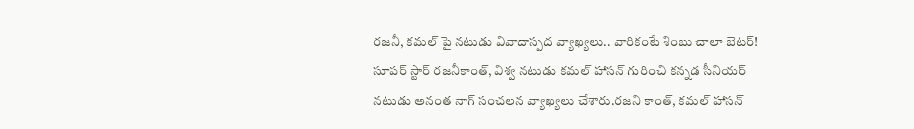రజనీ, కమల్ పై నటుడు వివాదాస్పద వ్యాఖ్యలు.. వారికంటే శింబు చాలా బెటర్!
సూపర్ స్టార్ రజనీకాంత్, విశ్వ నటుడు కమల్ హాసన్ గురించి కన్నడ సీనియర్ నటుడు అనంత నాగ్ సంచలన వ్యాఖ్యలు చేశారు.రజని కాంత్, కమల్ హాసన్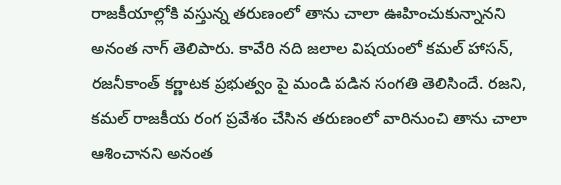రాజకీయాల్లోకి వస్తున్న తరుణంలో తాను చాలా ఊహించుకున్నానని అనంత నాగ్ తెలిపారు. కావేరి నది జలాల విషయంలో కమల్ హాసన్, రజనీకాంత్ కర్ణాటక ప్రభుత్వం పై మండి పడిన సంగతి తెలిసిందే. రజని, కమల్ రాజకీయ రంగ ప్రవేశం చేసిన తరుణంలో వారినుంచి తాను చాలా ఆశించానని అనంత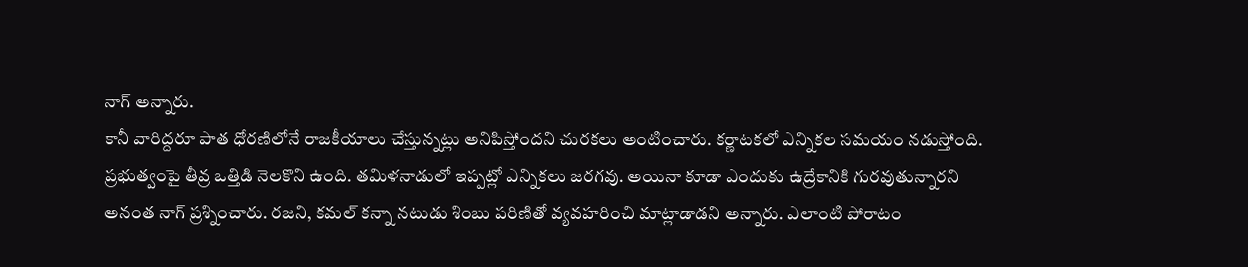నాగ్ అన్నారు.
కానీ వారిద్దరూ పాత ధోరణిలోనే రాజకీయాలు చేస్తున్నట్లు అనిపిస్తోందని చురకలు అంటించారు. కర్ణాటకలో ఎన్నికల సమయం నడుస్తోంది. ప్రభుత్వంపై తీవ్ర ఒత్తిడి నెలకొని ఉంది. తమిళనాడులో ఇప్పట్లో ఎన్నికలు జరగవు. అయినా కూడా ఎందుకు ఉద్రేకానికి గురవుతున్నారని అనంత నాగ్ ప్రశ్నించారు. రజని, కమల్ కన్నా నటుడు శింబు పరిణితో వ్యవహరించి మాట్లాడాడని అన్నారు. ఎలాంటి పోరాటం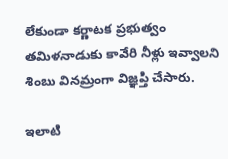లేకుండా కర్ణాటక ప్రభుత్వం తమిళనాడుకు కావేరి నీళ్లు ఇవ్వాలని శింబు వినమ్రంగా విజ్ఞప్తి చేసారు.

ఇలాటి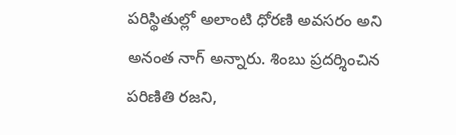పరిస్థితుల్లో అలాంటి ధోరణి అవసరం అని అనంత నాగ్ అన్నారు. శింబు ప్రదర్శించిన పరిణితి రజని,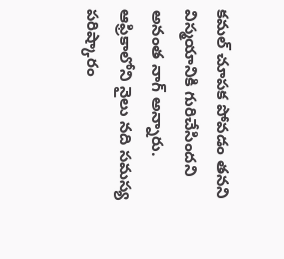కమల్ చూపక పోవడం తనని విస్మయానికి గురిచేసిందని అనంత నాగ్ అన్నారు. ఆఫ్రికాలోని నైలు నది సమస్య పరిష్కారం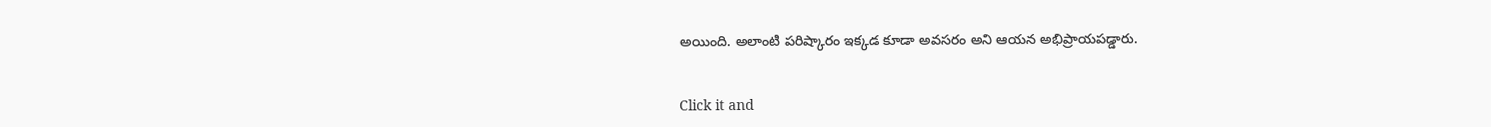అయింది. అలాంటి పరిష్కారం ఇక్కడ కూడా అవసరం అని ఆయన అభిప్రాయపడ్డారు.


Click it and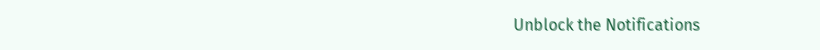Unblock the Notifications